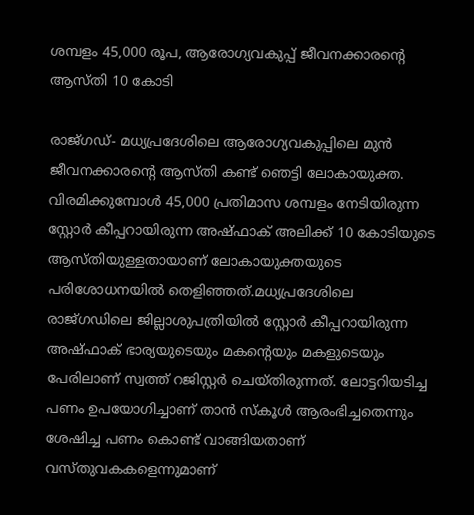ശമ്പളം 45,000 രൂപ, ആരോഗ്യവകുപ്പ് ജീവനക്കാരന്റെ ആസ്തി 10 കോടി

രാജ്ഗഡ്- മധ്യപ്രദേശിലെ ആരോഗ്യവകുപ്പിലെ മുന്‍ ജീവനക്കാരന്റെ ആസ്തി കണ്ട് ഞെട്ടി ലോകായുക്ത. വിരമിക്കുമ്പോള്‍ 45,000 പ്രതിമാസ ശമ്പളം നേടിയിരുന്ന സ്റ്റോര്‍ കീപ്പറായിരുന്ന അഷ്ഫാക് അലിക്ക് 10 കോടിയുടെ ആസ്തിയുള്ളതായാണ് ലോകായുക്തയുടെ പരിശോധനയില്‍ തെളിഞ്ഞത്.മധ്യപ്രദേശിലെ രാജ്ഗഡിലെ ജില്ലാശുപത്രിയില്‍ സ്റ്റോര്‍ കീപ്പറായിരുന്ന അഷ്ഫാക് ഭാര്യയുടെയും മകന്റെയും മകളുടെയും പേരിലാണ് സ്വത്ത് റജിസ്റ്റര്‍ ചെയ്തിരുന്നത്. ലോട്ടറിയടിച്ച പണം ഉപയോഗിച്ചാണ് താന്‍ സ്‌കൂള്‍ ആരംഭിച്ചതെന്നും ശേഷിച്ച പണം കൊണ്ട് വാങ്ങിയതാണ് വസ്തുവകകളെന്നുമാണ്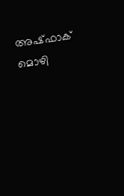അഷ്ഫാക് മൊഴി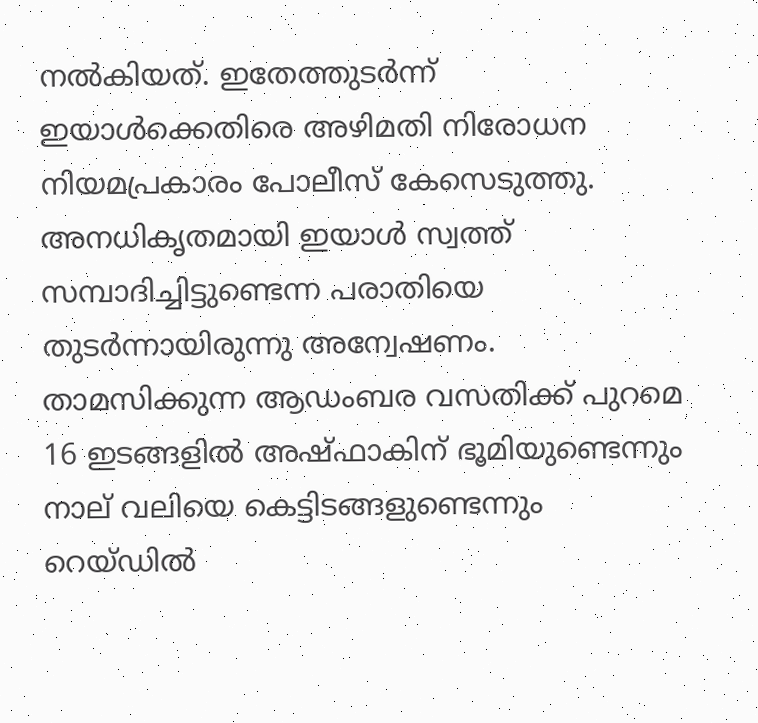നല്‍കിയത്. ഇതേത്തുടര്‍ന്ന് ഇയാള്‍ക്കെതിരെ അഴിമതി നിരോധന നിയമപ്രകാരം പോലീസ് കേസെടുത്തു. അനധികൃതമായി ഇയാള്‍ സ്വത്ത് സമ്പാദിച്ചിട്ടുണ്ടെന്ന പരാതിയെ തുടര്‍ന്നായിരുന്നു അന്വേഷണം. താമസിക്കുന്ന ആഡംബര വസതിക്ക് പുറമെ 16 ഇടങ്ങളില്‍ അഷ്ഫാകിന് ഭൂമിയുണ്ടെന്നും നാല് വലിയെ കെട്ടിടങ്ങളുണ്ടെന്നും റെയ്ഡില്‍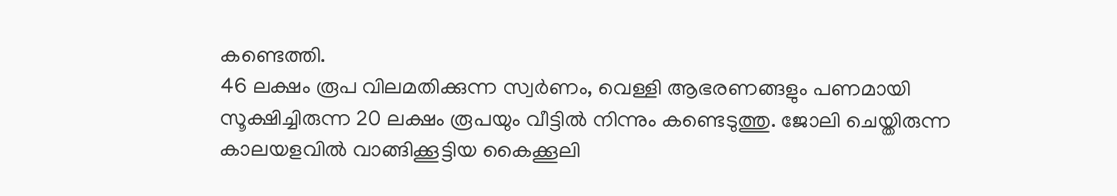കണ്ടെത്തി.
46 ലക്ഷം രൂപ വിലമതിക്കുന്ന സ്വര്‍ണം, വെള്ളി ആഭരണങ്ങളും പണമായി സൂക്ഷിച്ചിരുന്ന 20 ലക്ഷം രൂപയും വീട്ടില്‍ നിന്നും കണ്ടെടുത്തു. ജോലി ചെയ്തിരുന്ന കാലയളവില്‍ വാങ്ങിക്കൂട്ടിയ കൈക്കൂലി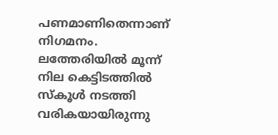പണമാണിതെന്നാണ് നിഗമനം. ലത്തേരിയില്‍ മൂന്ന് നില കെട്ടിടത്തില്‍ സ്‌കൂള്‍ നടത്തി വരികയായിരുന്നു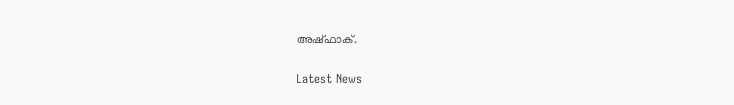അഷ്ഫാക്.

Latest News